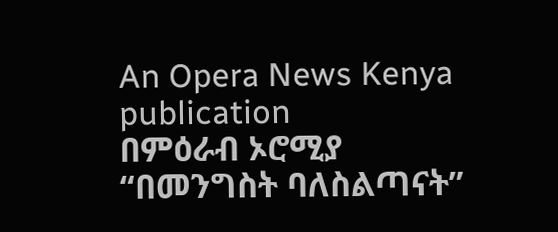An Opera News Kenya publication
በምዕራብ ኦሮሚያ “በመንግስት ባለስልጣናት”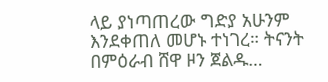ላይ ያነጣጠረው ግድያ አሁንም እንደቀጠለ መሆኑ ተነገረ። ትናንት በምዕራብ ሸዋ ዞን ጀልዱ…